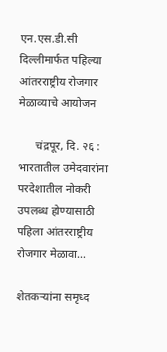एन.एस.डी.सी दिल्लीमार्फत पहिल्या आंतरराष्ट्रीय रोजगार मेळाव्याचे आयोजन

      चंद्रपूर, दि. २६ : भारतातील उमेदवारांना परदेशातील नोकरी उपलब्ध होण्यासाठी पहिला आंतरराष्ट्रीय रोजगार मेळावा…

शेतकऱ्यांना समृध्द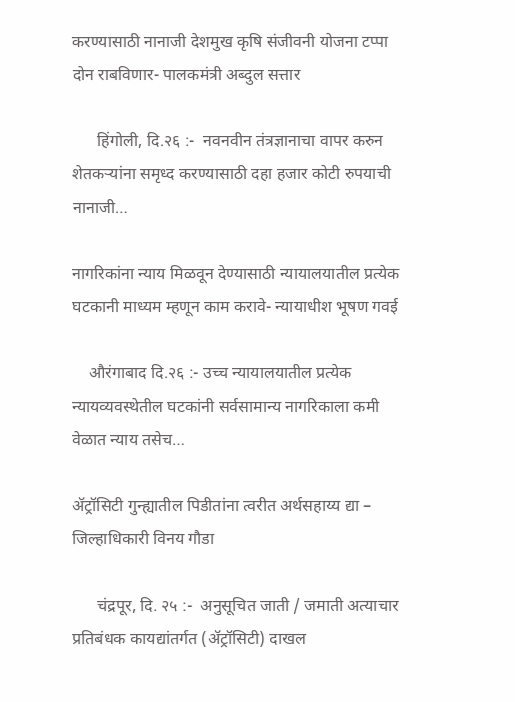करण्यासाठी नानाजी देशमुख कृषि संजीवनी योजना टप्पा दोन राबविणार- पालकमंत्री अब्दुल सत्तार

      हिंगोली, दि.२६ :-  नवनवीन तंत्रज्ञानाचा वापर करुन शेतकऱ्यांना समृध्द करण्यासाठी दहा हजार कोटी रुपयाची नानाजी…

नागरिकांना न्याय मिळवून देण्यासाठी न्यायालयातील प्रत्येक घटकानी माध्यम म्हणून काम करावे- न्यायाधीश भूषण गवई

    औरंगाबाद दि.२६ :- उच्च न्यायालयातील प्रत्येक न्यायव्यवस्थेतील घटकांनी सर्वसामान्य नागरिकाला कमी वेळात न्याय तसेच…

ॲट्रॉसिटी गुन्ह्यातील पिडीतांना त्वरीत अर्थसहाय्य द्या – जिल्हाधिकारी विनय गौडा

      चंद्रपूर, दि. २५ :-  अनुसूचित जाती / जमाती अत्याचार प्रतिबंधक कायद्यांतर्गत (ॲट्रॉसिटी) दाखल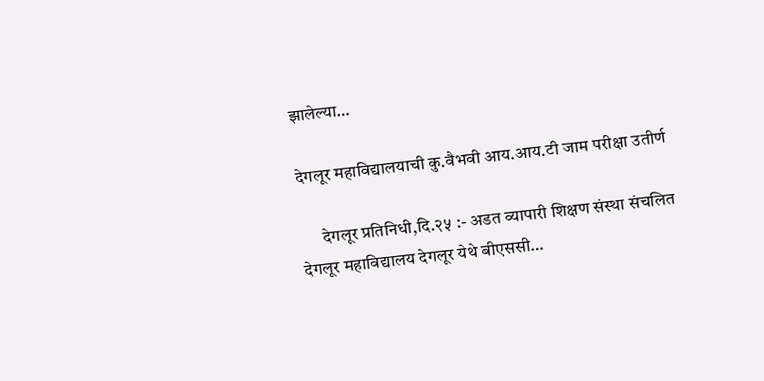झालेल्या…

देगलूर महाविद्यालयाची कु.वैभवी आय.आय.टी जाम परीक्षा उतीर्ण

      देगलूर प्रतिनिधी,दि.२५ :- अडत व्यापारी शिक्षण संस्था संचलित देगलूर महाविद्यालय देगलूर येथे बीएससी…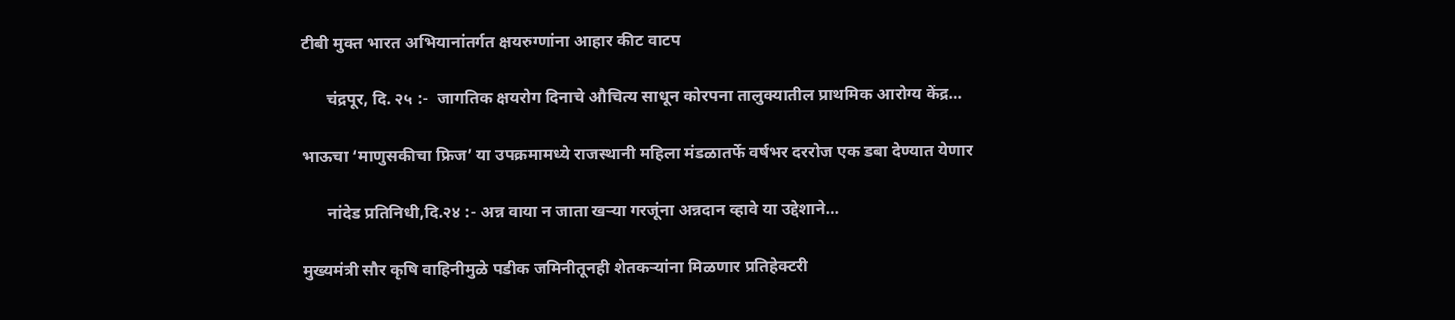टीबी मुक्त भारत अभियानांतर्गत क्षयरुग्णांना आहार कीट वाटप

      चंद्रपूर, दि. २५ :-  जागतिक क्षयरोग दिनाचे औचित्य साधून कोरपना तालुक्यातील प्राथमिक आरोग्य केंद्र…

भाऊचा ‘माणुसकीचा फ्रिज’ या उपक्रमामध्ये राजस्थानी महिला मंडळातर्फे वर्षभर दररोज एक डबा देण्यात येणार

      नांदेड प्रतिनिधी,दि.२४ :- अन्न वाया न जाता खऱ्या गरजूंना अन्नदान व्हावे या उद्देशाने…

मुख्यमंत्री सौर कृषि वाहिनीमुळे पडीक जमिनीतूनही शेतकऱ्यांना मिळणार प्रतिहेक्टरी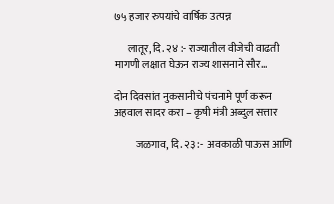७५ हजार रुपयांचे वार्षिक उत्पन्न

      लातूर, दि. २४ :- राज्यातील वीजेची वाढती मागणी लक्षात घेऊन राज्य शासनाने सौर…

दोन दिवसांत नुकसानीचे पंचनामे पूर्ण करून अहवाल सादर करा – कृषी मंत्री अब्दुल सत्तार

          जळगाव, दि. २३ :-  अवकाळी पाऊस आणि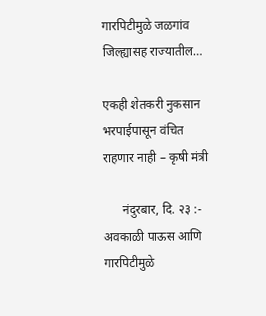गारपिटीमुळे जळगांव जिल्ह्यासह राज्यातील…

एकही शेतकरी नुकसान भरपाईपासून वंचित राहणार नाही – कृषी मंत्री

      नंदुरबार, दि. २३ :- अवकाळी पाऊस आणि गारपिटीमुळे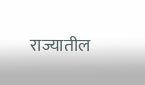राज्यातील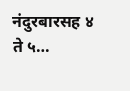नंदुरबारसह ४ ते ५…